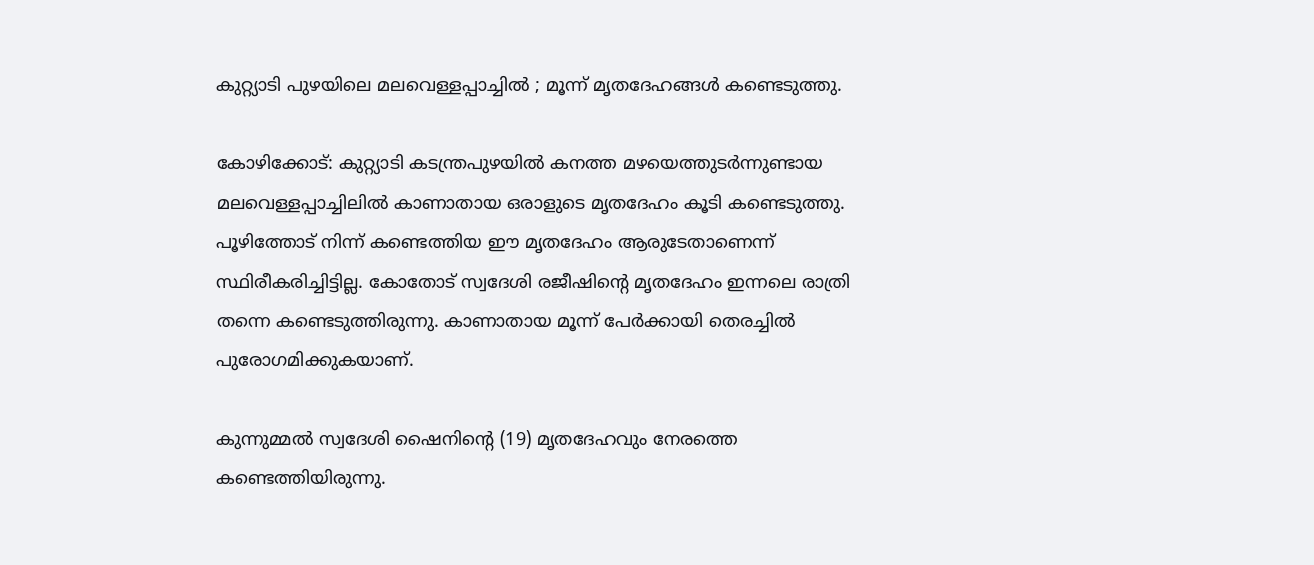കുറ്റ്യാടി പുഴയിലെ മലവെള്ളപ്പാച്ചില്‍ ; മൂന്ന് മൃതദേഹങ്ങള്‍ കണ്ടെടുത്തു.

കോഴിക്കോട്: കുറ്റ്യാടി കടന്ത്രപുഴയില്‍ കനത്ത മഴയെത്തുടര്‍ന്നുണ്ടായ മലവെള്ളപ്പാച്ചിലില്‍ കാണാതായ ഒരാളുടെ മൃതദേഹം കൂടി കണ്ടെടുത്തു. പൂഴിത്തോട് നിന്ന് കണ്ടെത്തിയ ഈ മൃതദേഹം ആരുടേതാണെന്ന് സ്ഥിരീകരിച്ചിട്ടില്ല. കോതോട് സ്വദേശി രജീഷിന്റെ മൃതദേഹം ഇന്നലെ രാത്രി തന്നെ കണ്ടെടുത്തിരുന്നു. കാണാതായ മൂന്ന് പേര്‍ക്കായി തെരച്ചില്‍ പുരോഗമിക്കുകയാണ്.

കുന്നുമ്മല്‍ സ്വദേശി ഷൈനിന്റെ (19) മൃതദേഹവും നേരത്തെ കണ്ടെത്തിയിരുന്നു.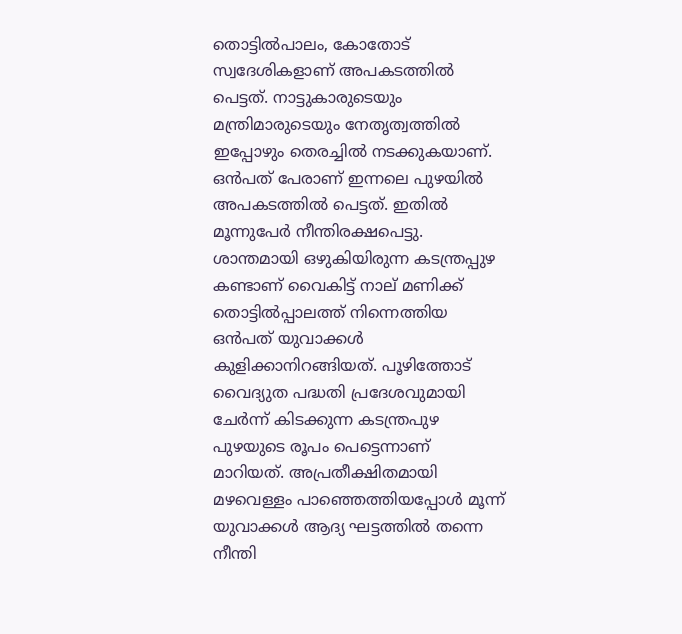തൊട്ടില്‍പാലം, കോതോട് സ്വദേശികളാണ് അപകടത്തില്‍ പെട്ടത്. നാട്ടുകാരുടെയും മന്ത്രിമാരുടെയും നേതൃത്വത്തില്‍ ഇപ്പോഴും തെരച്ചില്‍ നടക്കുകയാണ്. ഒന്‍പത് പേരാണ് ഇന്നലെ പുഴയില്‍ അപകടത്തില്‍ പെട്ടത്. ഇതില്‍ മൂന്നുപേര്‍ നീന്തിരക്ഷപെട്ടു. ശാന്തമായി ഒഴുകിയിരുന്ന കടന്ത്രപ്പുഴ കണ്ടാണ് വൈകിട്ട് നാല് മണിക്ക് തൊട്ടില്‍പ്പാലത്ത് നിന്നെത്തിയ ഒന്‍പത് യുവാക്കള്‍ കുളിക്കാനിറങ്ങിയത്. പൂഴിത്തോട് വൈദ്യുത പദ്ധതി പ്രദേശവുമായി ചേര്‍ന്ന് കിടക്കുന്ന കടന്ത്രപുഴ പുഴയുടെ രൂപം പെട്ടെന്നാണ് മാറിയത്. അപ്രതീക്ഷിതമായി മഴവെള്ളം പാഞ്ഞെത്തിയപ്പോള്‍ മൂന്ന് യുവാക്കള്‍ ആദ്യ ഘട്ടത്തില്‍ തന്നെ നീന്തി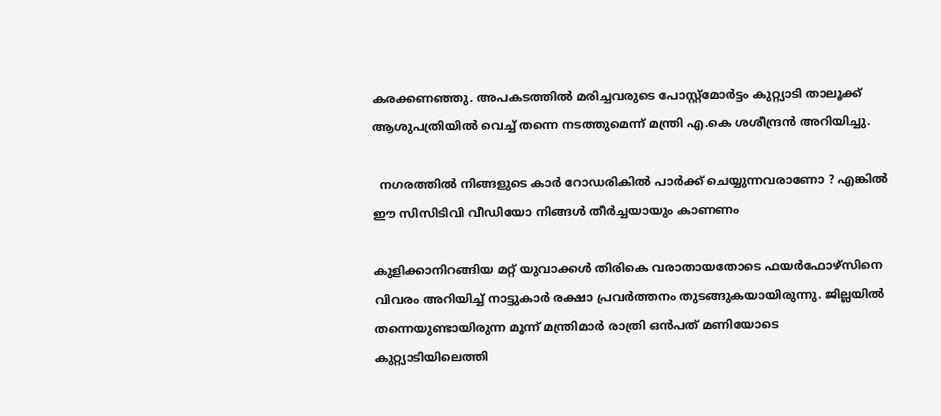കരക്കണഞ്ഞു. അപകടത്തില്‍ മരിച്ചവരുടെ പോസ്റ്റ്മോര്‍ട്ടം കുറ്റ്യാടി താലൂക്ക് ആശുപത്രിയില്‍ വെച്ച് തന്നെ നടത്തുമെന്ന് മന്ത്രി എ.കെ ശശീന്ദ്രന്‍ അറിയിച്ചു.

  നഗരത്തിൽ നിങ്ങളുടെ കാർ റോഡരികിൽ പാർക്ക് ചെയ്യുന്നവരാണോ ? എങ്കിൽ ഈ സിസിടിവി വീഡിയോ നിങ്ങൾ തീർച്ചയായും കാണണം

കുളിക്കാനിറങ്ങിയ മറ്റ് യുവാക്കള്‍ തിരികെ വരാതായതോടെ ഫയര്‍ഫോഴ്‌സിനെ വിവരം അറിയിച്ച് നാട്ടുകാര്‍ രക്ഷാ പ്രവര്‍ത്തനം തുടങ്ങുകയായിരുന്നു. ജില്ലയില്‍ തന്നെയുണ്ടായിരുന്ന മൂന്ന് മന്ത്രിമാര്‍ രാത്രി ഒന്‍പത് മണിയോടെ കുറ്റ്യാടിയിലെത്തി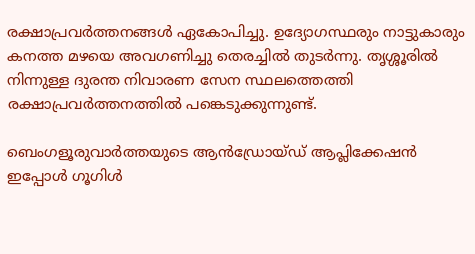രക്ഷാപ്രവര്‍ത്തനങ്ങള്‍ ഏകോപിച്ചു. ഉദ്യോഗസ്ഥരും നാട്ടുകാരും കനത്ത മഴയെ അവഗണിച്ചു തെരച്ചില്‍ തുടര്‍ന്നു. തൃശ്ശൂരില്‍ നിന്നുള്ള ദുരന്ത നിവാരണ സേന സ്ഥലത്തെത്തി രക്ഷാപ്രവര്‍ത്തനത്തില്‍ പങ്കെടുക്കുന്നുണ്ട്.

ബെംഗളൂരുവാർത്തയുടെ ആൻഡ്രോയ്ഡ് ആപ്ലിക്കേഷൻ ഇപ്പോൾ ഗൂഗിൾ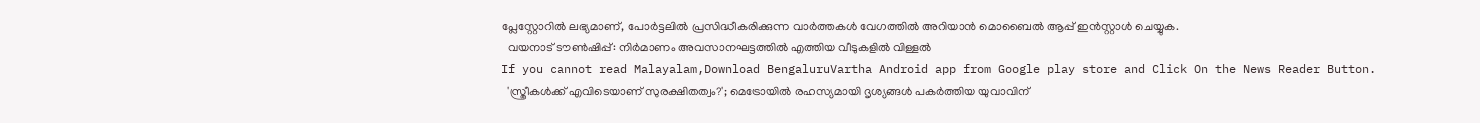പ്ലേസ്റ്റോറിൽ ലഭ്യമാണ്, പോർട്ടലിൽ പ്രസിദ്ധീകരിക്കുന്ന വാർത്തകൾ വേഗത്തിൽ അറിയാൻ മൊബൈൽ ആപ്പ് ഇൻസ്റ്റാൾ ചെയ്യുക.
  വയനാട് ടൗണ്‍ഷിപ്പ്: നിര്‍മാണം അവസാനഘട്ടത്തില്‍ എത്തിയ വീടുകളില്‍ വിള്ളല്‍
If you cannot read Malayalam,Download BengaluruVartha Android app from Google play store and Click On the News Reader Button.
  'സ്ത്രീകൾക്ക് എവിടെയാണ് സുരക്ഷിതത്വം?'; മെട്രോയിൽ രഹസ്യമായി ദൃശ്യങ്ങൾ പകർത്തിയ യുവാവിന്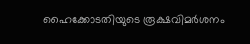ഹൈക്കോടതിയുടെ രൂക്ഷവിമർശനം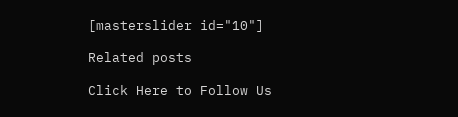[masterslider id="10"]

Related posts

Click Here to Follow Us